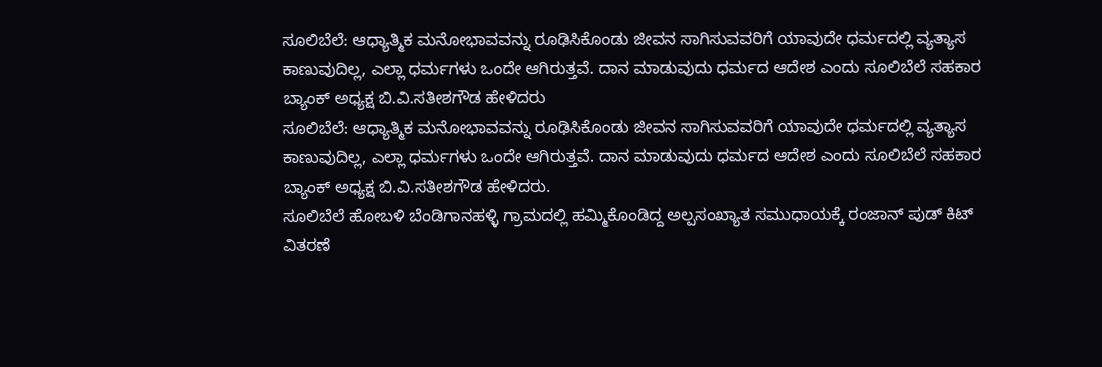ಸೂಲಿಬೆಲೆ: ಆಧ್ಯಾತ್ಮಿಕ ಮನೋಭಾವವನ್ನು ರೂಢಿಸಿಕೊಂಡು ಜೀವನ ಸಾಗಿಸುವವರಿಗೆ ಯಾವುದೇ ಧರ್ಮದಲ್ಲಿ ವ್ಯತ್ಯಾಸ ಕಾಣುವುದಿಲ್ಲ, ಎಲ್ಲಾ ಧರ್ಮಗಳು ಒಂದೇ ಆಗಿರುತ್ತವೆ. ದಾನ ಮಾಡುವುದು ಧರ್ಮದ ಆದೇಶ ಎಂದು ಸೂಲಿಬೆಲೆ ಸಹಕಾರ ಬ್ಯಾಂಕ್ ಅಧ್ಯಕ್ಷ ಬಿ.ವಿ.ಸತೀಶಗೌಡ ಹೇಳಿದರು
ಸೂಲಿಬೆಲೆ: ಆಧ್ಯಾತ್ಮಿಕ ಮನೋಭಾವವನ್ನು ರೂಢಿಸಿಕೊಂಡು ಜೀವನ ಸಾಗಿಸುವವರಿಗೆ ಯಾವುದೇ ಧರ್ಮದಲ್ಲಿ ವ್ಯತ್ಯಾಸ ಕಾಣುವುದಿಲ್ಲ, ಎಲ್ಲಾ ಧರ್ಮಗಳು ಒಂದೇ ಆಗಿರುತ್ತವೆ. ದಾನ ಮಾಡುವುದು ಧರ್ಮದ ಆದೇಶ ಎಂದು ಸೂಲಿಬೆಲೆ ಸಹಕಾರ ಬ್ಯಾಂಕ್ ಅಧ್ಯಕ್ಷ ಬಿ.ವಿ.ಸತೀಶಗೌಡ ಹೇಳಿದರು.
ಸೂಲಿಬೆಲೆ ಹೋಬಳಿ ಬೆಂಡಿಗಾನಹಳ್ಳಿ ಗ್ರಾಮದಲ್ಲಿ ಹಮ್ಮಿಕೊಂಡಿದ್ದ ಅಲ್ಪಸಂಖ್ಯಾತ ಸಮುಧಾಯಕ್ಕೆ ರಂಜಾನ್ ಪುಡ್ ಕಿಟ್ ವಿತರಣೆ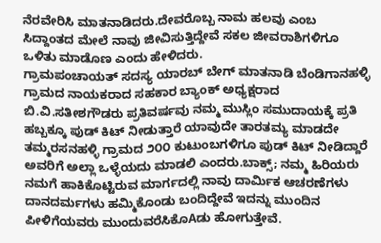ನೆರವೇರಿಸಿ ಮಾತನಾಡಿದರು.ದೇವರೊಬ್ಬ ನಾಮ ಹಲವು ಎಂಬ ಸಿದ್ದಾಂತದ ಮೇಲೆ ನಾವು ಜೀವಿಸುತ್ತಿದ್ದೇವೆ ಸಕಲ ಜೀವರಾಶಿಗಳಿಗೂ ಒಳಿತು ಮಾಡೊಣ ಎಂದು ಹೇಳಿದರು.
ಗ್ರಾಮಪಂಚಾಯತ್ ಸದಸ್ಯ ಯಾರಬ್ ಬೇಗ್ ಮಾತನಾಡಿ ಬೆಂಡಿಗಾನಹಳ್ಳಿ ಗ್ರಾಮದ ನಾಯಕರಾದ ಸಹಕಾರ ಬ್ಯಾಂಕ್ ಅಧ್ಯಕ್ಷರಾದ ಬಿ.ವಿ.ಸತೀಶಗೌಡರು ಪ್ರತಿವರ್ಷವು ನಮ್ಮ ಮುಸ್ಲಿಂ ಸಮುದಾಯಕ್ಕೆ ಪ್ರತಿ ಹಬ್ಬಕ್ಕೂ ಪುಡ್ ಕಿಟ್ ನೀಡುತ್ತಾರೆ ಯಾವುದೇ ತಾರತಮ್ಯ ಮಾಡದೇ ತಮ್ಮರಸನಹಳ್ಳಿ ಗ್ರಾಮದ ೨೦೦ ಕುಟುಂಬಗಳಿಗೂ ಪುಡ್ ಕಿಟ್ ನೀಡಿದ್ದಾರೆ ಅವರಿಗೆ ಅಲ್ಲಾ ಒಳ್ಳೆಯದು ಮಾಡಲಿ ಎಂದರು.ಬಾಕ್ಸ್; ನಮ್ಮ ಹಿರಿಯರು ನಮಗೆ ಹಾಕಿಕೊಟ್ಟಿರುವ ಮಾರ್ಗದಲ್ಲಿ ನಾವು ದಾರ್ಮಿಕ ಆಚರಣೆಗಳು ದಾನದರ್ಮಗಳು ಹಮ್ಮಿಕೊಂಡು ಬಂದಿದ್ದೇವೆ ಇದನ್ನು ಮುಂದಿನ ಪೀಳಿಗೆಯವರು ಮುಂದುವರೆಸಿಕೊAಡು ಹೋಗುತ್ತೇವೆ.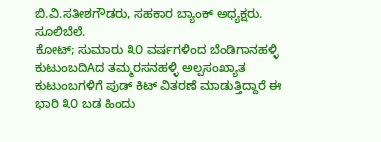ಬಿ.ವಿ.ಸತೀಶಗೌಡರು, ಸಹಕಾರ ಬ್ಯಾಂಕ್ ಅಧ್ಯಕ್ಷರು. ಸೂಲಿಬೆಲೆ.
ಕೋಟ್; ಸುಮಾರು ೩೦ ವರ್ಷಗಳಿಂದ ಬೆಂಡಿಗಾನಹಳ್ಳಿ ಕುಟುಂಬದಿAದ ತಮ್ಮರಸನಹಳ್ಳಿ ಅಲ್ಪಸಂಖ್ಯಾತ ಕುಟುಂಬಗಳಿಗೆ ಪುಡ್ ಕಿಟ್ ವಿತರಣೆ ಮಾಡುತ್ತಿದ್ದಾರೆ ಈ ಭಾರಿ ೩೦ ಬಡ ಹಿಂದು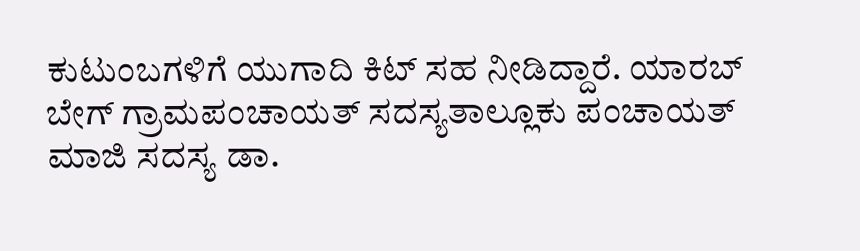ಕುಟುಂಬಗಳಿಗೆ ಯುಗಾದಿ ಕಿಟ್ ಸಹ ನೀಡಿದ್ದಾರೆ. ಯಾರಬ್ ಬೇಗ್ ಗ್ರಾಮಪಂಚಾಯತ್ ಸದಸ್ಯತಾಲ್ಲೂಕು ಪಂಚಾಯತ್ ಮಾಜಿ ಸದಸ್ಯ ಡಾ.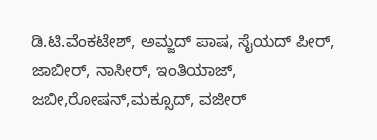ಡಿ.ಟಿ.ವೆಂಕಟೇಶ್, ಅಮ್ಜದ್ ಪಾಷ, ಸೈಯದ್ ಪೀರ್, ಜಾಬೀರ್, ನಾಸೀರ್, ಇಂತಿಯಾಜ್, ಜಬೀ,ರೋಷನ್,ಮಕ್ಸೂದ್, ವಜೀರ್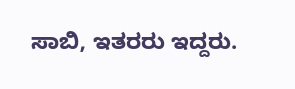ಸಾಬಿ, ಇತರರು ಇದ್ದರು.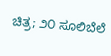ಚಿತ್ರ; ೨೦ ಸೂಲಿಬೆಲೆ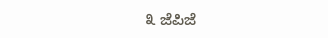೩ ಜೆಪಿಜೆ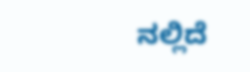ನಲ್ಲಿದೆ